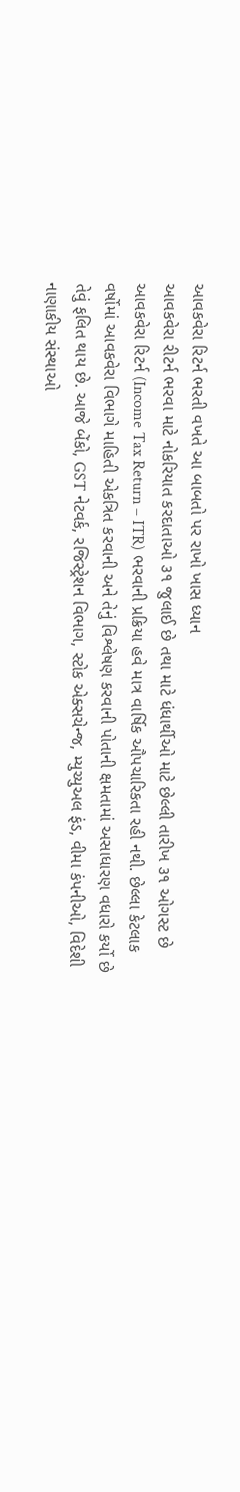આવકવેરા રિટર્ન ભરતી વખતે આ બાબતો પર રાખો ખાસ ધ્યાન
આવકવેરા રીટર્ન ભરવા માટે નોકરિયાત કરદાતાઓ ૩૧ જુલાઈ છે તથા માટે ધંધાર્થીઓ માટે છેલ્લી તારીખ ૩૧ ઓગસ્ટ છે
આવકવેરા રિટર્ન (Income Tax Return – ITR) ભરવાની પ્રક્રિયા હવે માત્ર વાર્ષિક ઔપચારિકતા રહી નથી. છેલ્લા કેટલાક વર્ષોમાં આવકવેરા વિભાગે માહિતી એકત્રિત કરવાની અને તેનું વિશ્લેષણ કરવાની પોતાની ક્ષમતામાં અસાધારણ વધારો કર્યો છે તેવું ફલિત થાય છે. આજે બેંકો, GST નેટવર્ક, રજિસ્ટ્રેશન વિભાગ, સ્ટોક એક્સચેન્જ, મ્યુચ્યુઅલ ફંડ, વીમા કંપનીઓ, વિદેશી નાણાકીય સંસ્થાઓ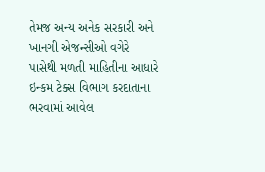તેમજ અન્ય અનેક સરકારી અને ખાનગી એજન્સીઓ વગેરે પાસેથી મળતી માહિતીના આધારે ઇન્કમ ટેક્સ વિભાગ કરદાતાના ભરવામાં આવેલ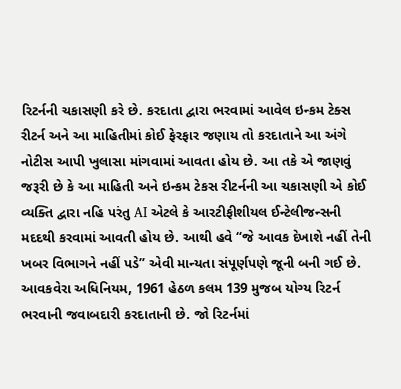રિટર્નની ચકાસણી કરે છે. કરદાતા દ્વારા ભરવામાં આવેલ ઇન્કમ ટેક્સ રીટર્ન અને આ માહિતીમાં કોઈ ફેરફાર જણાય તો કરદાતાને આ અંગે નોટીસ આપી ખુલાસા માંગવામાં આવતા હોય છે. આ તકે એ જાણવું જરૂરી છે કે આ માહિતી અને ઇન્કમ ટેકસ રીટર્નની આ ચકાસણી એ કોઈ વ્યક્તિ દ્વારા નહિ પરંતુ AI એટલે કે આરટીફીશીયલ ઈન્ટેલીજન્સની મદદથી કરવામાં આવતી હોય છે. આથી હવે “જે આવક દેખાશે નહીં તેની ખબર વિભાગને નહીં પડે” એવી માન્યતા સંપૂર્ણપણે જૂની બની ગઈ છે.
આવકવેરા અધિનિયમ, 1961 હેઠળ કલમ 139 મુજબ યોગ્ય રિટર્ન ભરવાની જવાબદારી કરદાતાની છે. જો રિટર્નમાં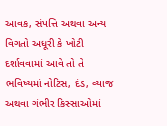આવક, સંપત્તિ અથવા અન્ય વિગતો અધૂરી કે ખોટી દર્શાવવામાં આવે તો તે ભવિષ્યમાં નોટિસ, દંડ, વ્યાજ અથવા ગંભીર કિસ્સાઓમાં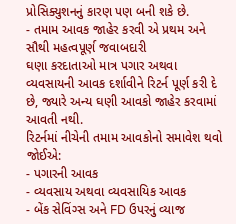પ્રોસિક્યુશનનું કારણ પણ બની શકે છે.
- તમામ આવક જાહેર કરવી એ પ્રથમ અને સૌથી મહત્વપૂર્ણ જવાબદારી
ઘણા કરદાતાઓ માત્ર પગાર અથવા વ્યવસાયની આવક દર્શાવીને રિટર્ન પૂર્ણ કરી દે છે, જ્યારે અન્ય ઘણી આવકો જાહેર કરવામાં આવતી નથી.
રિટર્નમાં નીચેની તમામ આવકોનો સમાવેશ થવો જોઈએ:
- પગારની આવક
- વ્યવસાય અથવા વ્યવસાયિક આવક
- બેંક સેવિંગ્સ અને FD ઉપરનું વ્યાજ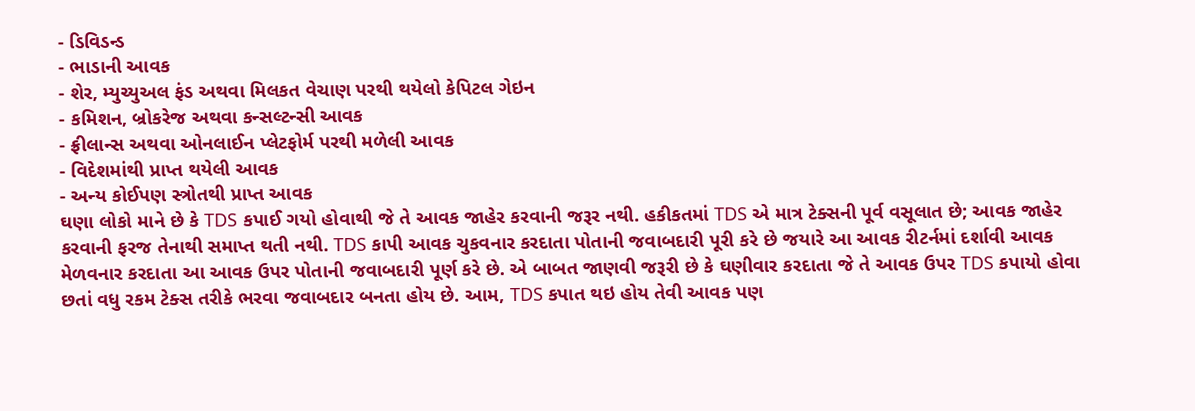- ડિવિડન્ડ
- ભાડાની આવક
- શેર, મ્યુચ્યુઅલ ફંડ અથવા મિલકત વેચાણ પરથી થયેલો કેપિટલ ગેઇન
- કમિશન, બ્રોકરેજ અથવા કન્સલ્ટન્સી આવક
- ફ્રીલાન્સ અથવા ઓનલાઈન પ્લેટફોર્મ પરથી મળેલી આવક
- વિદેશમાંથી પ્રાપ્ત થયેલી આવક
- અન્ય કોઈપણ સ્ત્રોતથી પ્રાપ્ત આવક
ઘણા લોકો માને છે કે TDS કપાઈ ગયો હોવાથી જે તે આવક જાહેર કરવાની જરૂર નથી. હકીકતમાં TDS એ માત્ર ટેક્સની પૂર્વ વસૂલાત છે; આવક જાહેર કરવાની ફરજ તેનાથી સમાપ્ત થતી નથી. TDS કાપી આવક ચુકવનાર કરદાતા પોતાની જવાબદારી પૂરી કરે છે જયારે આ આવક રીટર્નમાં દર્શાવી આવક મેળવનાર કરદાતા આ આવક ઉપર પોતાની જવાબદારી પૂર્ણ કરે છે. એ બાબત જાણવી જરૂરી છે કે ઘણીવાર કરદાતા જે તે આવક ઉપર TDS કપાયો હોવા છતાં વધુ રકમ ટેક્સ તરીકે ભરવા જવાબદાર બનતા હોય છે. આમ, TDS કપાત થઇ હોય તેવી આવક પણ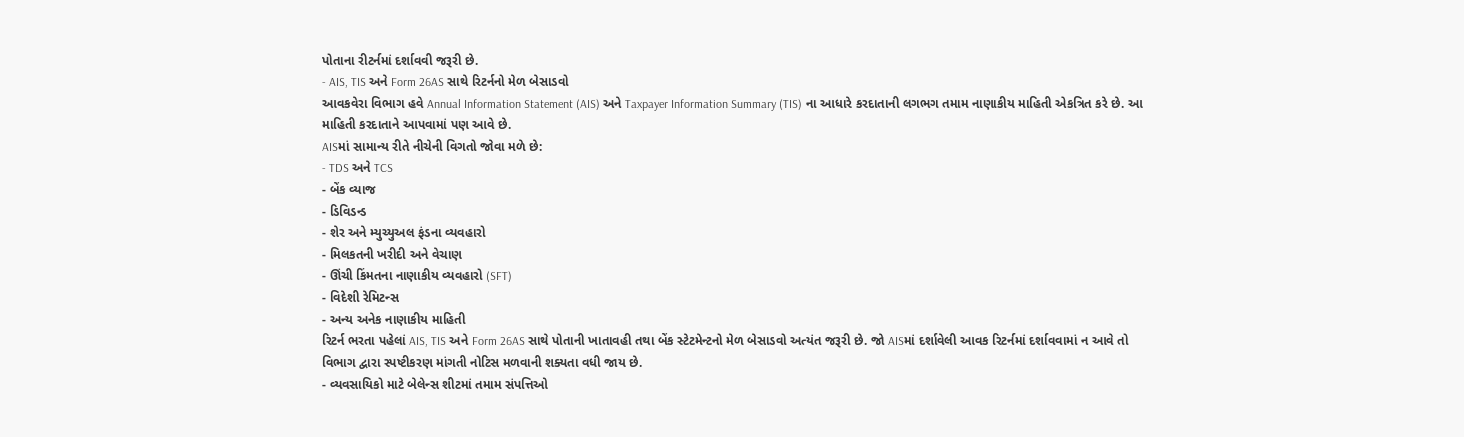પોતાના રીટર્નમાં દર્શાવવી જરૂરી છે.
- AIS, TIS અને Form 26AS સાથે રિટર્નનો મેળ બેસાડવો
આવકવેરા વિભાગ હવે Annual Information Statement (AIS) અને Taxpayer Information Summary (TIS) ના આધારે કરદાતાની લગભગ તમામ નાણાકીય માહિતી એકત્રિત કરે છે. આ માહિતી કરદાતાને આપવામાં પણ આવે છે.
AISમાં સામાન્ય રીતે નીચેની વિગતો જોવા મળે છે:
- TDS અને TCS
- બેંક વ્યાજ
- ડિવિડન્ડ
- શેર અને મ્યુચ્યુઅલ ફંડના વ્યવહારો
- મિલકતની ખરીદી અને વેચાણ
- ઊંચી કિંમતના નાણાકીય વ્યવહારો (SFT)
- વિદેશી રેમિટન્સ
- અન્ય અનેક નાણાકીય માહિતી
રિટર્ન ભરતા પહેલાં AIS, TIS અને Form 26AS સાથે પોતાની ખાતાવહી તથા બેંક સ્ટેટમેન્ટનો મેળ બેસાડવો અત્યંત જરૂરી છે. જો AISમાં દર્શાવેલી આવક રિટર્નમાં દર્શાવવામાં ન આવે તો વિભાગ દ્વારા સ્પષ્ટીકરણ માંગતી નોટિસ મળવાની શક્યતા વધી જાય છે.
- વ્યવસાયિકો માટે બેલેન્સ શીટમાં તમામ સંપત્તિઓ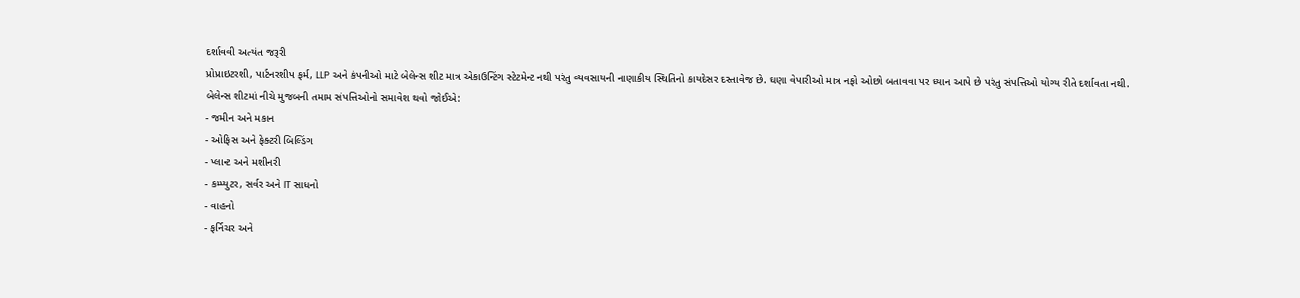દર્શાવવી અત્યંત જરૂરી
પ્રોપ્રાઇટરશી, પાર્ટનરશીપ ફર્મ, LLP અને કંપનીઓ માટે બેલેન્સ શીટ માત્ર એકાઉન્ટિંગ સ્ટેટમેન્ટ નથી પરંતુ વ્યવસાયની નાણાકીય સ્થિતિનો કાયદેસર દસ્તાવેજ છે. ઘણા વેપારીઓ માત્ર નફો ઓછો બતાવવા પર ધ્યાન આપે છે પરંતુ સંપત્તિઓ યોગ્ય રીતે દર્શાવતા નથી.
બેલેન્સ શીટમાં નીચે મુજબની તમામ સંપત્તિઓનો સમાવેશ થવો જોઈએ:
- જમીન અને મકાન
- ઓફિસ અને ફેક્ટરી બિલ્ડિંગ
- પ્લાન્ટ અને મશીનરી
- કમ્પ્યુટર, સર્વર અને IT સાધનો
- વાહનો
- ફર્નિચર અને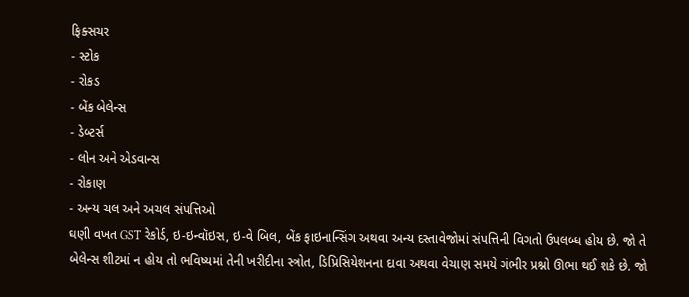ફિક્સચર
- સ્ટોક
- રોકડ
- બેંક બેલેન્સ
- ડેબ્ટર્સ
- લોન અને એડવાન્સ
- રોકાણ
- અન્ય ચલ અને અચલ સંપત્તિઓ
ઘણી વખત GST રેકોર્ડ, ઇ-ઇન્વૉઇસ, ઇ-વે બિલ, બેંક ફાઇનાન્સિંગ અથવા અન્ય દસ્તાવેજોમાં સંપત્તિની વિગતો ઉપલબ્ધ હોય છે. જો તે બેલેન્સ શીટમાં ન હોય તો ભવિષ્યમાં તેની ખરીદીના સ્ત્રોત, ડિપ્રિસિયેશનના દાવા અથવા વેચાણ સમયે ગંભીર પ્રશ્નો ઊભા થઈ શકે છે. જો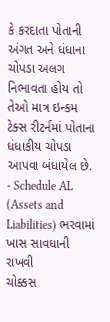કે કરદાતા પોતાની અંગત અને ધંધાના ચોપડા અલગ નિભાવતા હોય તો તેઓ માત્ર ઇન્કમ ટેક્સ રીટર્નમાં પોતાના ધંધાકીય ચોપડા આપવા બંધાયેલ છે.
- Schedule AL (Assets and Liabilities) ભરવામાં ખાસ સાવધાની રાખવી
ચોક્કસ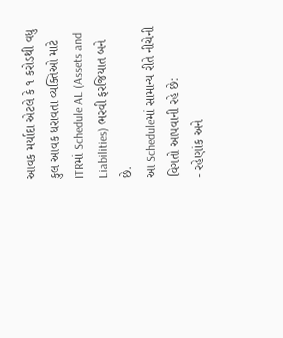આવક મર્યાદા એટલે કે ૧ કરોડથી વધુ કુલ આવક ધરાવતા વ્યક્તિઓ માટે ITRમાં Schedule AL (Assets and Liabilities) ભરવી ફરજિયાત બને છે.
આ Scheduleમાં સામાન્ય રીતે નીચેની વિગતો આપવાની રહે છે:
- રહેણાંક અને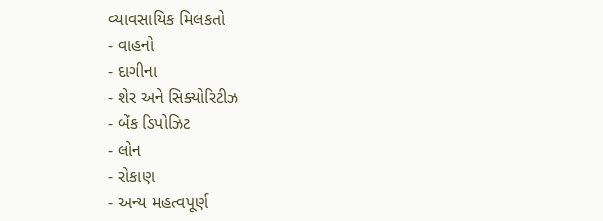વ્યાવસાયિક મિલકતો
- વાહનો
- દાગીના
- શેર અને સિક્યોરિટીઝ
- બેંક ડિપોઝિટ
- લોન
- રોકાણ
- અન્ય મહત્વપૂર્ણ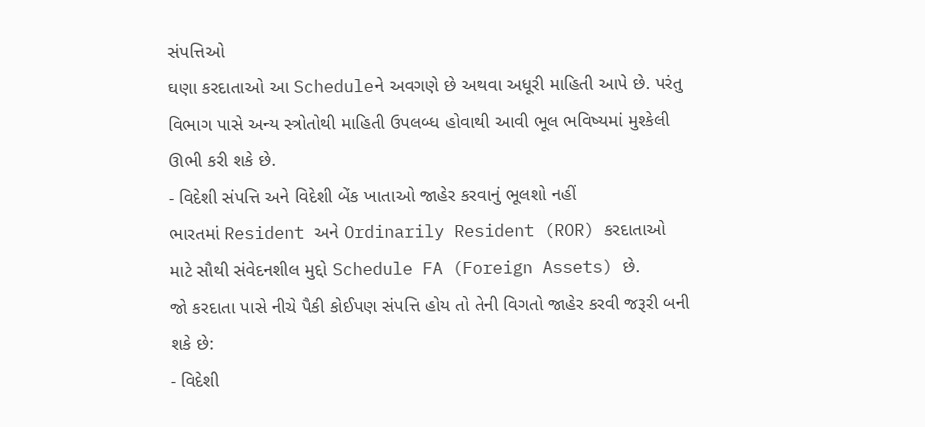સંપત્તિઓ
ઘણા કરદાતાઓ આ Scheduleને અવગણે છે અથવા અધૂરી માહિતી આપે છે. પરંતુ વિભાગ પાસે અન્ય સ્ત્રોતોથી માહિતી ઉપલબ્ધ હોવાથી આવી ભૂલ ભવિષ્યમાં મુશ્કેલી ઊભી કરી શકે છે.
- વિદેશી સંપત્તિ અને વિદેશી બેંક ખાતાઓ જાહેર કરવાનું ભૂલશો નહીં
ભારતમાં Resident અને Ordinarily Resident (ROR) કરદાતાઓ માટે સૌથી સંવેદનશીલ મુદ્દો Schedule FA (Foreign Assets) છે.
જો કરદાતા પાસે નીચે પૈકી કોઈપણ સંપત્તિ હોય તો તેની વિગતો જાહેર કરવી જરૂરી બની શકે છે:
- વિદેશી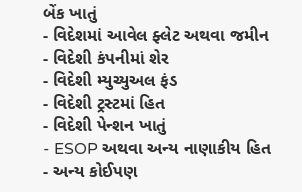બેંક ખાતું
- વિદેશમાં આવેલ ફ્લેટ અથવા જમીન
- વિદેશી કંપનીમાં શેર
- વિદેશી મ્યુચ્યુઅલ ફંડ
- વિદેશી ટ્રસ્ટમાં હિત
- વિદેશી પેન્શન ખાતું
- ESOP અથવા અન્ય નાણાકીય હિત
- અન્ય કોઈપણ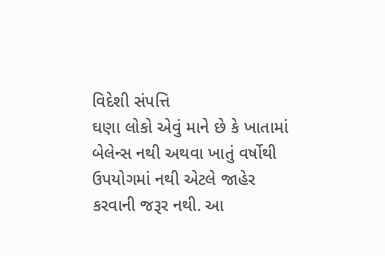વિદેશી સંપત્તિ
ઘણા લોકો એવું માને છે કે ખાતામાં બેલેન્સ નથી અથવા ખાતું વર્ષોથી ઉપયોગમાં નથી એટલે જાહેર કરવાની જરૂર નથી. આ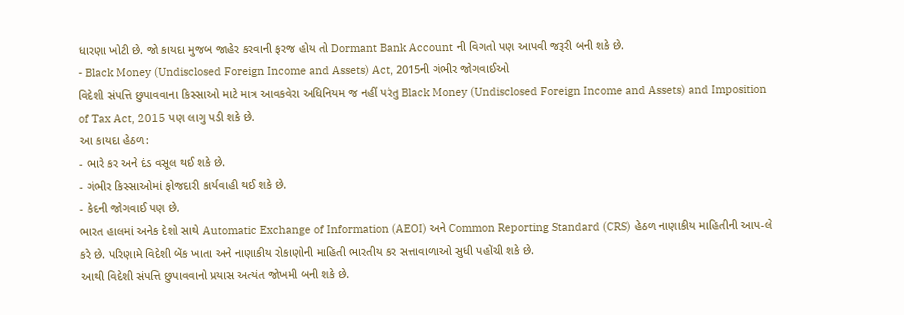ધારણા ખોટી છે. જો કાયદા મુજબ જાહેર કરવાની ફરજ હોય તો Dormant Bank Account ની વિગતો પણ આપવી જરૂરી બની શકે છે.
- Black Money (Undisclosed Foreign Income and Assets) Act, 2015ની ગંભીર જોગવાઈઓ
વિદેશી સંપત્તિ છુપાવવાના કિસ્સાઓ માટે માત્ર આવકવેરા અધિનિયમ જ નહીં પરંતુ Black Money (Undisclosed Foreign Income and Assets) and Imposition of Tax Act, 2015 પણ લાગુ પડી શકે છે.
આ કાયદા હેઠળ:
- ભારે કર અને દંડ વસૂલ થઈ શકે છે.
- ગંભીર કિસ્સાઓમાં ફોજદારી કાર્યવાહી થઈ શકે છે.
- કેદની જોગવાઈ પણ છે.
ભારત હાલમાં અનેક દેશો સાથે Automatic Exchange of Information (AEOI) અને Common Reporting Standard (CRS) હેઠળ નાણાકીય માહિતીની આપ-લે કરે છે. પરિણામે વિદેશી બેંક ખાતા અને નાણાકીય રોકાણોની માહિતી ભારતીય કર સત્તાવાળાઓ સુધી પહોંચી શકે છે.
આથી વિદેશી સંપત્તિ છુપાવવાનો પ્રયાસ અત્યંત જોખમી બની શકે છે.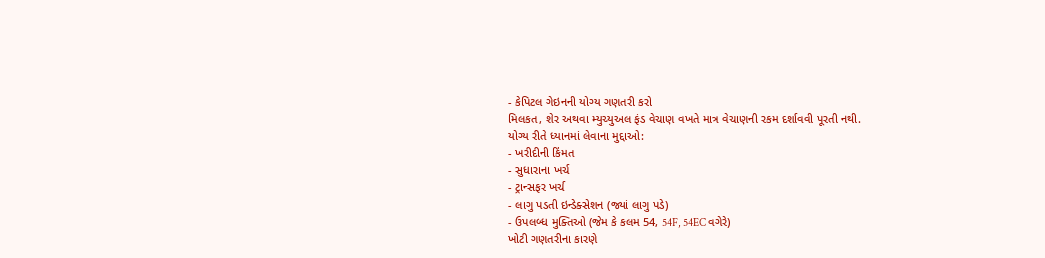- કેપિટલ ગેઇનની યોગ્ય ગણતરી કરો
મિલકત, શેર અથવા મ્યુચ્યુઅલ ફંડ વેચાણ વખતે માત્ર વેચાણની રકમ દર્શાવવી પૂરતી નથી.
યોગ્ય રીતે ધ્યાનમાં લેવાના મુદ્દાઓ:
- ખરીદીની કિંમત
- સુધારાના ખર્ચ
- ટ્રાન્સફર ખર્ચ
- લાગુ પડતી ઇન્ડેક્સેશન (જ્યાં લાગુ પડે)
- ઉપલબ્ધ મુક્તિઓ (જેમ કે કલમ 54, 54F, 54EC વગેરે)
ખોટી ગણતરીના કારણે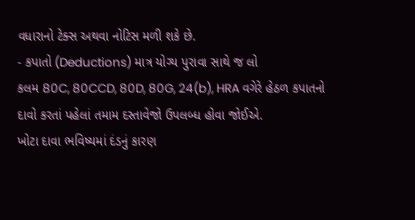વધારાનો ટેક્સ અથવા નોટિસ મળી શકે છે.
- કપાતો (Deductions) માત્ર યોગ્ય પુરાવા સાથે જ લો
કલમ 80C, 80CCD, 80D, 80G, 24(b), HRA વગેરે હેઠળ કપાતનો દાવો કરતાં પહેલાં તમામ દસ્તાવેજો ઉપલબ્ધ હોવા જોઈએ.
ખોટા દાવા ભવિષ્યમાં દંડનું કારણ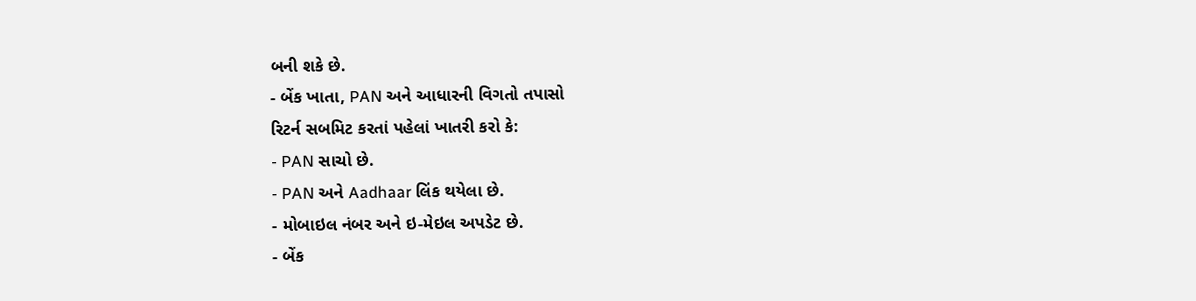બની શકે છે.
- બેંક ખાતા, PAN અને આધારની વિગતો તપાસો
રિટર્ન સબમિટ કરતાં પહેલાં ખાતરી કરો કે:
- PAN સાચો છે.
- PAN અને Aadhaar લિંક થયેલા છે.
- મોબાઇલ નંબર અને ઇ-મેઇલ અપડેટ છે.
- બેંક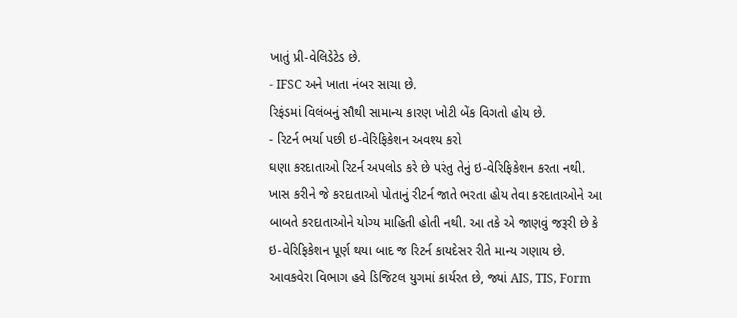ખાતું પ્રી-વેલિડેટેડ છે.
- IFSC અને ખાતા નંબર સાચા છે.
રિફંડમાં વિલંબનું સૌથી સામાન્ય કારણ ખોટી બેંક વિગતો હોય છે.
- રિટર્ન ભર્યા પછી ઇ-વેરિફિકેશન અવશ્ય કરો
ઘણા કરદાતાઓ રિટર્ન અપલોડ કરે છે પરંતુ તેનું ઇ-વેરિફિકેશન કરતા નથી. ખાસ કરીને જે કરદાતાઓ પોતાનું રીટર્ન જાતે ભરતા હોય તેવા કરદાતાઓને આ બાબતે કરદાતાઓને યોગ્ય માહિતી હોતી નથી. આ તકે એ જાણવું જરૂરી છે કે ઇ-વેરિફિકેશન પૂર્ણ થયા બાદ જ રિટર્ન કાયદેસર રીતે માન્ય ગણાય છે.
આવકવેરા વિભાગ હવે ડિજિટલ યુગમાં કાર્યરત છે, જ્યાં AIS, TIS, Form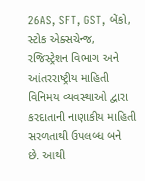26AS, SFT, GST, બેંકો, સ્ટોક એક્સચેન્જ, રજિસ્ટ્રેશન વિભાગ અને આંતરરાષ્ટ્રીય માહિતી વિનિમય વ્યવસ્થાઓ દ્વારા કરદાતાની નાણાકીય માહિતી સરળતાથી ઉપલબ્ધ બને છે. આથી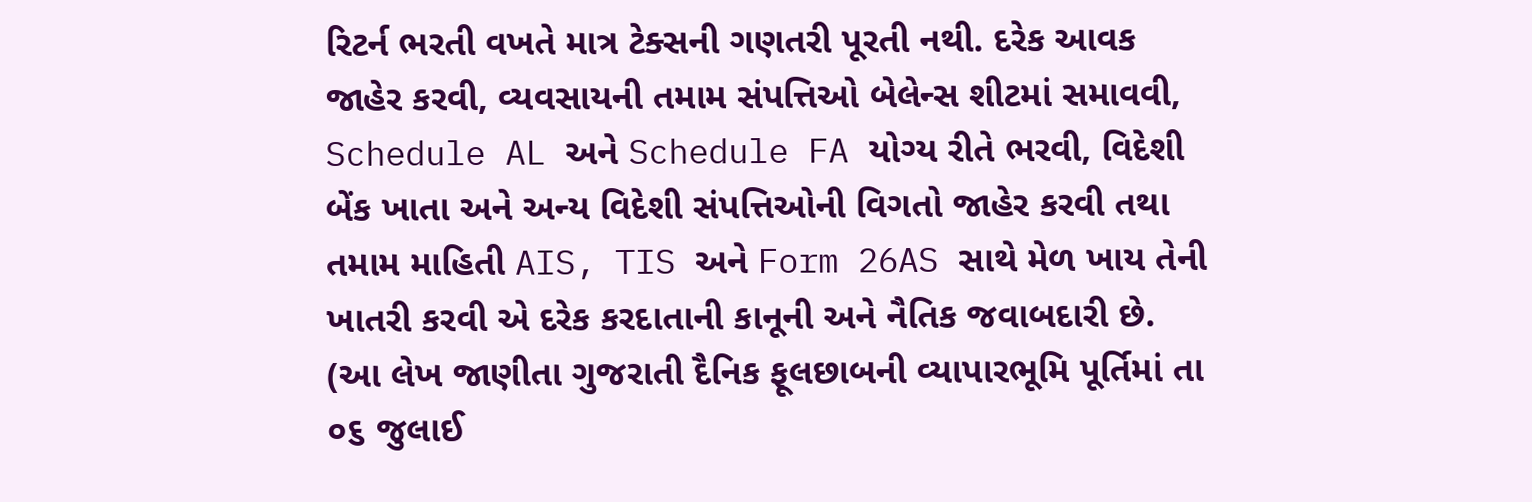રિટર્ન ભરતી વખતે માત્ર ટેક્સની ગણતરી પૂરતી નથી. દરેક આવક જાહેર કરવી, વ્યવસાયની તમામ સંપત્તિઓ બેલેન્સ શીટમાં સમાવવી, Schedule AL અને Schedule FA યોગ્ય રીતે ભરવી, વિદેશી બેંક ખાતા અને અન્ય વિદેશી સંપત્તિઓની વિગતો જાહેર કરવી તથા તમામ માહિતી AIS, TIS અને Form 26AS સાથે મેળ ખાય તેની ખાતરી કરવી એ દરેક કરદાતાની કાનૂની અને નૈતિક જવાબદારી છે.
(આ લેખ જાણીતા ગુજરાતી દૈનિક ફૂલછાબની વ્યાપારભૂમિ પૂર્તિમાં તા ૦૬ જુલાઈ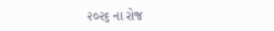૨૦૨૬ ના રોજ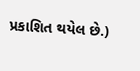પ્રકાશિત થયેલ છે.)